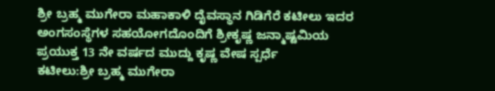ಶ್ರೀ ಬ್ರಹ್ಮ ಮುಗೇರಾ ಮಹಾಕಾಳಿ ದೈವಸ್ಥಾನ ಗಿಡಿಗೆರೆ ಕಟೀಲು ಇದರ ಅಂಗಸಂಸ್ಥೆಗಳ ಸಹಯೋಗದೊಂದಿಗೆ ಶ್ರೀಕೃಷ್ಣ ಜನ್ಮಾಷ್ಟಮಿಯ ಪ್ರಯುಕ್ತ 13 ನೇ ವರ್ಷದ ಮುದ್ದು ಕೃಷ್ಣ ವೇಷ ಸ್ಪರ್ಧೆ
ಕಟೀಲು:ಶ್ರೀ ಬ್ರಹ್ಮ ಮುಗೇರಾ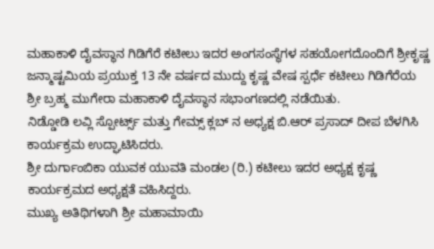ಮಹಾಕಾಳಿ ದೈವಸ್ಥಾನ ಗಿಡಿಗೆರೆ ಕಟೀಲು ಇದರ ಅಂಗಸಂಸ್ಥೆಗಳ ಸಹಯೋಗದೊಂದಿಗೆ ಶ್ರೀಕೃಷ್ಣ ಜನ್ಮಾಷ್ಟಮಿಯ ಪ್ರಯುಕ್ತ 13 ನೇ ವರ್ಷದ ಮುದ್ದು ಕೃಷ್ಣ ವೇಷ ಸ್ಪರ್ಧೆ ಕಟೀಲು ಗಿಡಿಗೆರೆಯ ಶ್ರೀ ಬ್ರಹ್ಮ ಮುಗೇರಾ ಮಹಾಕಾಳಿ ದೈವಸ್ಥಾನ ಸಭಾಂಗಣದಲ್ಲಿ ನಡೆಯಿತು.
ನಿಡ್ಡೋಡಿ ಲವ್ಲಿ ಸ್ಪೋರ್ಟ್ಸ್ ಮತ್ತು ಗೇಮ್ಸ್ ಕ್ಲಬ್ ನ ಅಧ್ಯಕ್ಷ ಬಿ.ಆರ್ ಪ್ರಸಾದ್ ದೀಪ ಬೆಳಗಿಸಿ ಕಾರ್ಯಕ್ರಮ ಉದ್ಘಾಟಿಸಿದರು.
ಶ್ರೀ ದುರ್ಗಾಂಬಿಕಾ ಯುವಕ ಯುವತಿ ಮಂಡಲ (ರಿ.) ಕಟೀಲು ಇದರ ಅಧ್ಯಕ್ಷ ಕೃಷ್ಣ ಕಾರ್ಯಕ್ರಮದ ಅಧ್ಯಕ್ಷತೆ ವಹಿಸಿದ್ದರು.
ಮುಖ್ಯ ಅತಿಥಿಗಳಾಗಿ ಶ್ರೀ ಮಹಾಮಾಯಿ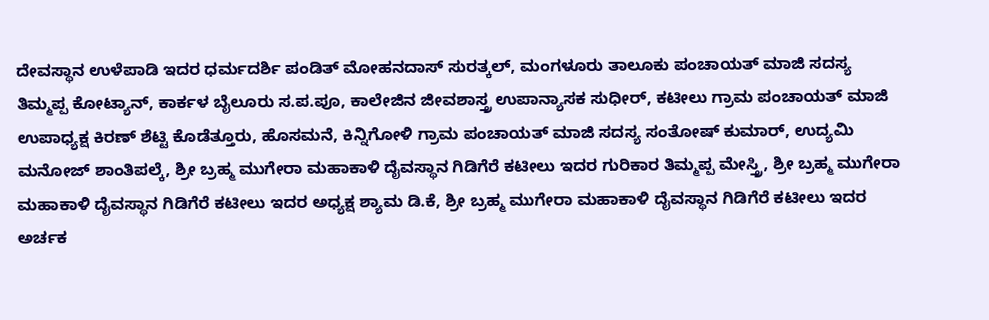ದೇವಸ್ಥಾನ ಉಳೆಪಾಡಿ ಇದರ ಧರ್ಮದರ್ಶಿ ಪಂಡಿತ್ ಮೋಹನದಾಸ್ ಸುರತ್ಕಲ್, ಮಂಗಳೂರು ತಾಲೂಕು ಪಂಚಾಯತ್ ಮಾಜಿ ಸದಸ್ಯ ತಿಮ್ಮಪ್ಪ ಕೋಟ್ಯಾನ್, ಕಾರ್ಕಳ ಬೈಲೂರು ಸ.ಪ.ಪೂ, ಕಾಲೇಜಿನ ಜೀವಶಾಸ್ತ್ರ ಉಪಾನ್ಯಾಸಕ ಸುಧೀರ್, ಕಟೀಲು ಗ್ರಾಮ ಪಂಚಾಯತ್ ಮಾಜಿ ಉಪಾಧ್ಯಕ್ಷ ಕಿರಣ್ ಶೆಟ್ಟಿ ಕೊಡೆತ್ತೂರು, ಹೊಸಮನೆ, ಕಿನ್ನಿಗೋಳಿ ಗ್ರಾಮ ಪಂಚಾಯತ್ ಮಾಜಿ ಸದಸ್ಯ ಸಂತೋಷ್ ಕುಮಾರ್, ಉದ್ಯಮಿ ಮನೋಜ್ ಶಾಂತಿಪಲ್ಕೆ, ಶ್ರೀ ಬ್ರಹ್ಮ ಮುಗೇರಾ ಮಹಾಕಾಳಿ ದೈವಸ್ಥಾನ ಗಿಡಿಗೆರೆ ಕಟೀಲು ಇದರ ಗುರಿಕಾರ ತಿಮ್ಮಪ್ಪ ಮೇಸ್ತ್ರಿ, ಶ್ರೀ ಬ್ರಹ್ಮ ಮುಗೇರಾ ಮಹಾಕಾಳಿ ದೈವಸ್ಥಾನ ಗಿಡಿಗೆರೆ ಕಟೀಲು ಇದರ ಅಧ್ಯಕ್ಷ ಶ್ಯಾಮ ಡಿ.ಕೆ, ಶ್ರೀ ಬ್ರಹ್ಮ ಮುಗೇರಾ ಮಹಾಕಾಳಿ ದೈವಸ್ಥಾನ ಗಿಡಿಗೆರೆ ಕಟೀಲು ಇದರ ಅರ್ಚಕ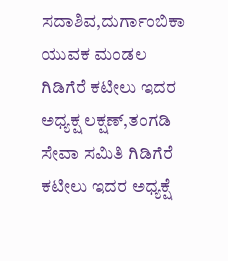ಸದಾಶಿವ,ದುರ್ಗಾಂಬಿಕಾ ಯುವಕ ಮಂಡಲ ಗಿಡಿಗೆರೆ ಕಟೀಲು ಇದರ ಅಧ್ಯಕ್ಷ ಲಕ್ಷಣ್,ತಂಗಡಿ ಸೇವಾ ಸಮಿತಿ ಗಿಡಿಗೆರೆ ಕಟೀಲು ಇದರ ಅಧ್ಯಕ್ಷೆ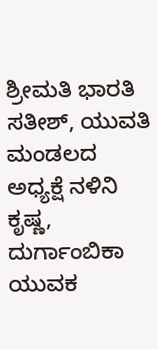ಶ್ರೀಮತಿ ಭಾರತಿ ಸತೀಶ್, ಯುವತಿ ಮಂಡಲದ ಅಧ್ಯಕ್ಷೆ ನಳಿನಿ ಕೃಷ್ಣ, ದುರ್ಗಾಂಬಿಕಾ ಯುವಕ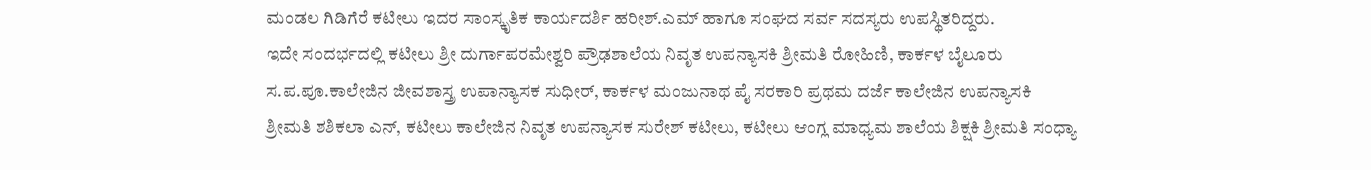ಮಂಡಲ ಗಿಡಿಗೆರೆ ಕಟೀಲು ಇದರ ಸಾಂಸ್ಕೃತಿಕ ಕಾರ್ಯದರ್ಶಿ ಹರೀಶ್.ಎಮ್ ಹಾಗೂ ಸಂಘದ ಸರ್ವ ಸದಸ್ಯರು ಉಪಸ್ಥಿತರಿದ್ದರು.
ಇದೇ ಸಂದರ್ಭದಲ್ಲಿ ಕಟೀಲು ಶ್ರೀ ದುರ್ಗಾಪರಮೇಶ್ವರಿ ಪ್ರೌಢಶಾಲೆಯ ನಿವೃತ ಉಪನ್ಯಾಸಕಿ ಶ್ರೀಮತಿ ರೋಹಿಣಿ, ಕಾರ್ಕಳ ಬೈಲೂರು ಸ.ಪ.ಪೂ.ಕಾಲೇಜಿನ ಜೀವಶಾಸ್ತ್ರ ಉಪಾನ್ಯಾಸಕ ಸುಧೀರ್, ಕಾರ್ಕಳ ಮಂಜುನಾಥ ಪೈ ಸರಕಾರಿ ಪ್ರಥಮ ದರ್ಜೆ ಕಾಲೇಜಿನ ಉಪನ್ಯಾಸಕಿ ಶ್ರೀಮತಿ ಶಶಿಕಲಾ ಎನ್, ಕಟೀಲು ಕಾಲೇಜಿನ ನಿವೃತ ಉಪನ್ಯಾಸಕ ಸುರೇಶ್ ಕಟೀಲು, ಕಟೀಲು ಆಂಗ್ಲ ಮಾಧ್ಯಮ ಶಾಲೆಯ ಶಿಕ್ಷಕಿ ಶ್ರೀಮತಿ ಸಂಧ್ಯಾ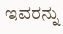ಇವರನ್ನು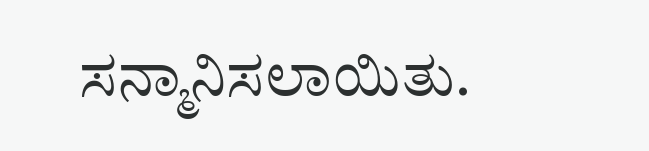ಸನ್ಮಾನಿಸಲಾಯಿತು.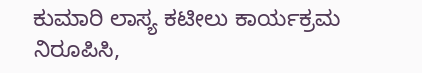ಕುಮಾರಿ ಲಾಸ್ಯ ಕಟೀಲು ಕಾರ್ಯಕ್ರಮ ನಿರೂಪಿಸಿ,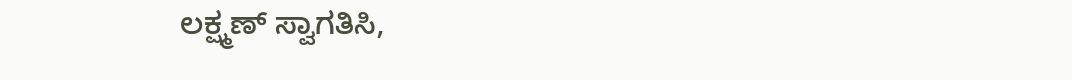ಲಕ್ಷ್ಮಣ್ ಸ್ವಾಗತಿಸಿ,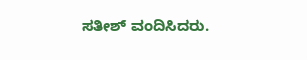ಸತೀಶ್ ವಂದಿಸಿದರು.